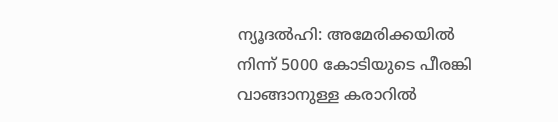ന്യൂദൽഹി: അമേരിക്കയിൽ നിന്ന് 5000 കോടിയുടെ പീരങ്കി വാങ്ങാനുള്ള കരാറിൽ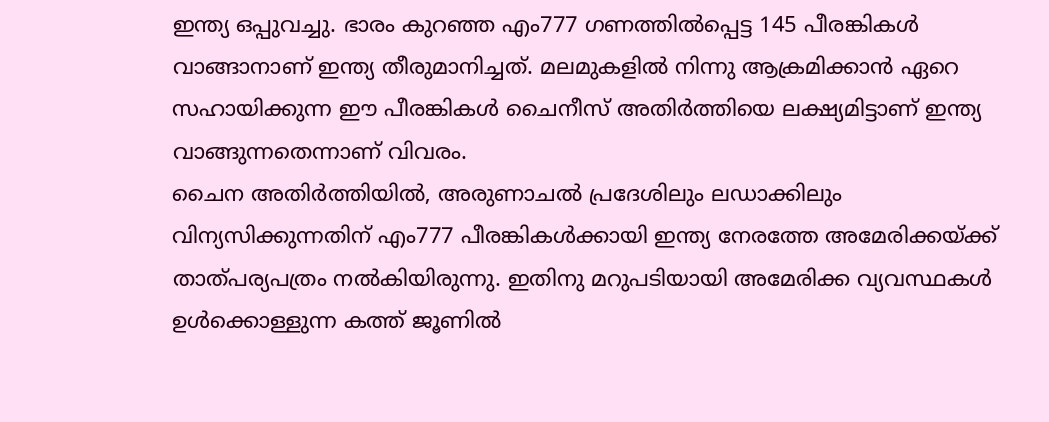ഇന്ത്യ ഒപ്പുവച്ചു. ഭാരം കുറഞ്ഞ എം777 ഗണത്തിൽപ്പെട്ട 145 പീരങ്കികൾ വാങ്ങാനാണ് ഇന്ത്യ തീരുമാനിച്ചത്. മലമുകളിൽ നിന്നു ആക്രമിക്കാൻ ഏറെ സഹായിക്കുന്ന ഈ പീരങ്കികൾ ചൈനീസ് അതിർത്തിയെ ലക്ഷ്യമിട്ടാണ് ഇന്ത്യ വാങ്ങുന്നതെന്നാണ് വിവരം.
ചൈന അതിർത്തിയിൽ, അരുണാചൽ പ്രദേശിലും ലഡാക്കിലും വിന്യസിക്കുന്നതിന് എം777 പീരങ്കികൾക്കായി ഇന്ത്യ നേരത്തേ അമേരിക്കയ്ക്ക് താത്പര്യപത്രം നൽകിയിരുന്നു. ഇതിനു മറുപടിയായി അമേരിക്ക വ്യവസ്ഥകൾ ഉൾക്കൊള്ളുന്ന കത്ത് ജൂണിൽ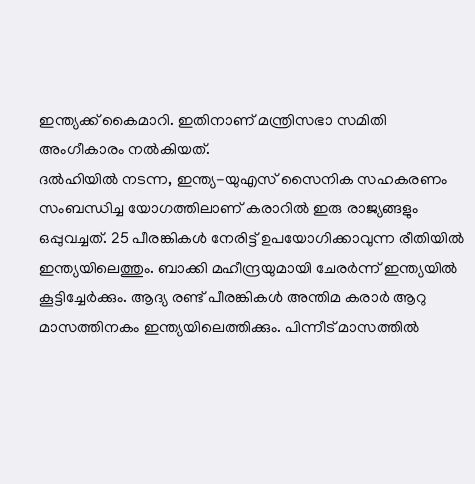ഇന്ത്യക്ക് കൈമാറി. ഇതിനാണ് മന്ത്രിസഭാ സമിതി അംഗീകാരം നൽകിയത്.
ദൽഹിയിൽ നടന്ന, ഇന്ത്യ-യുഎസ് സൈനിക സഹകരണം സംബന്ധിച്ച യോഗത്തിലാണ് കരാറിൽ ഇരു രാജ്യങ്ങളും ഒപ്പുവച്ചത്. 25 പീരങ്കികൾ നേരിട്ട് ഉപയോഗിക്കാവുന്ന രീതിയിൽ ഇന്ത്യയിലെത്തും. ബാക്കി മഹീന്ദ്രയുമായി ചേരർന്ന് ഇന്ത്യയിൽ കൂട്ടിച്ചേർക്കും. ആദ്യ രണ്ട് പീരങ്കികൾ അന്തിമ കരാർ ആറു മാസത്തിനകം ഇന്ത്യയിലെത്തിക്കും. പിന്നീട് മാസത്തിൽ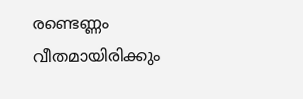രണ്ടെണ്ണം വീതമായിരിക്കും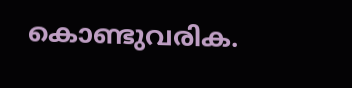കൊണ്ടുവരിക.